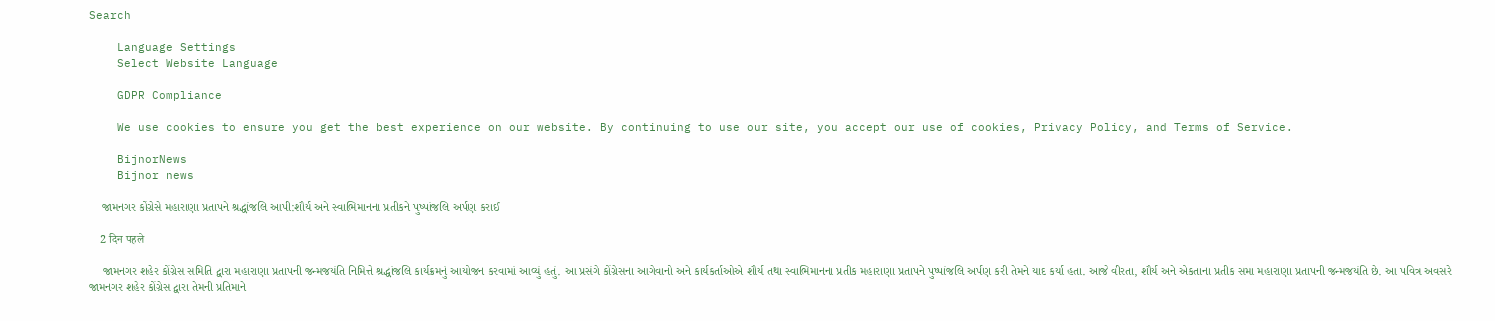Search

    Language Settings
    Select Website Language

    GDPR Compliance

    We use cookies to ensure you get the best experience on our website. By continuing to use our site, you accept our use of cookies, Privacy Policy, and Terms of Service.

    BijnorNews
    Bijnor news

    જામનગર કોંગ્રેસે મહારાણા પ્રતાપને શ્રદ્ધાંજલિ આપી:શૌર્ય અને સ્વાભિમાનના પ્રતીકને પુષ્પાંજલિ અર્પણ કરાઈ

    2 दिन पहले

    જામનગર શહેર કોંગ્રેસ સમિતિ દ્વારા મહારાણા પ્રતાપની જન્મજયંતિ નિમિત્તે શ્રદ્ધાંજલિ કાર્યક્રમનું આયોજન કરવામાં આવ્યું હતું. આ પ્રસંગે કોંગ્રેસના આગેવાનો અને કાર્યકર્તાઓએ શૌર્ય તથા સ્વાભિમાનના પ્રતીક મહારાણા પ્રતાપને પુષ્પાંજલિ અર્પણ કરી તેમને યાદ કર્યા હતા. આજે વીરતા, શૌર્ય અને એકતાના પ્રતીક સમા મહારાણા પ્રતાપની જન્મજયંતિ છે. આ પવિત્ર અવસરે જામનગર શહેર કોંગ્રેસ દ્વારા તેમની પ્રતિમાને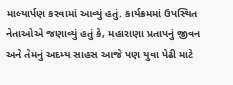માલ્યાર્પણ કરવામાં આવ્યું હતું. કાર્યક્રમમાં ઉપસ્થિત નેતાઓએ જણાવ્યું હતું કે, મહારાણા પ્રતાપનું જીવન અને તેમનું અદમ્ય સાહસ આજે પણ યુવા પેઢી માટે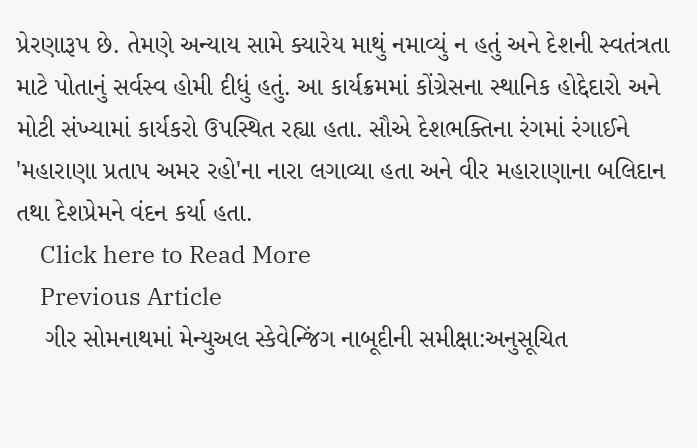પ્રેરણારૂપ છે. તેમણે અન્યાય સામે ક્યારેય માથું નમાવ્યું ન હતું અને દેશની સ્વતંત્રતા માટે પોતાનું સર્વસ્વ હોમી દીધું હતું. આ કાર્યક્રમમાં કોંગ્રેસના સ્થાનિક હોદ્દેદારો અને મોટી સંખ્યામાં કાર્યકરો ઉપસ્થિત રહ્યા હતા. સૌએ દેશભક્તિના રંગમાં રંગાઈને 'મહારાણા પ્રતાપ અમર રહો'ના નારા લગાવ્યા હતા અને વીર મહારાણાના બલિદાન તથા દેશપ્રેમને વંદન કર્યા હતા.
    Click here to Read More
    Previous Article
    ગીર સોમનાથમાં મેન્યુઅલ સ્કેવેન્જિંગ નાબૂદીની સમીક્ષા:અનુસૂચિત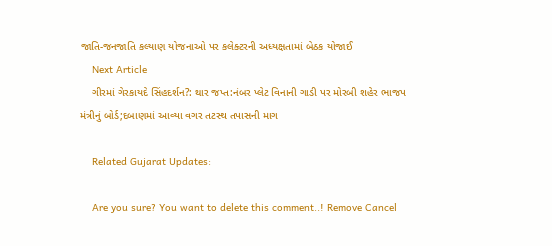જાતિ-જનજાતિ કલ્યાણ યોજનાઓ પર કલેક્ટરની અધ્યક્ષતામાં બેઠક યોજાઈ
    Next Article
    ગીરમાં ગેરકાયદે સિંહદર્શન?: થાર જપ્ત:નંબર પ્લેટ વિનાની ગાડી પર મોરબી શહેર ભાજપ મંત્રીનું બોર્ડ;દબાણમાં આવ્યા વગર તટસ્થ તપાસની માગ

    Related Gujarat Updates:

    Are you sure? You want to delete this comment..! Remove Cancel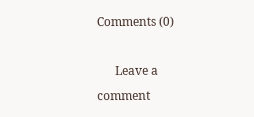Comments (0)

      Leave a comment